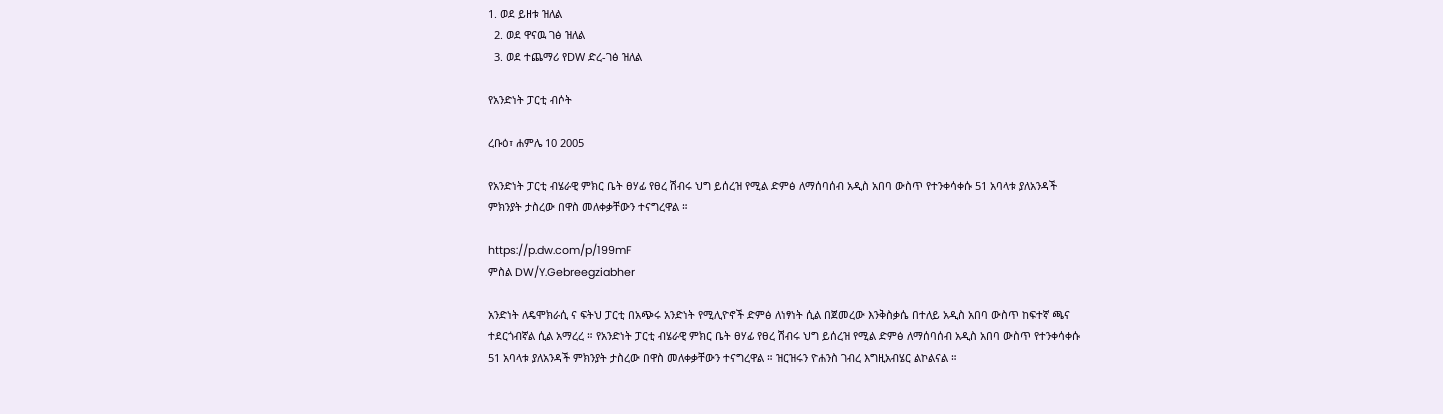1. ወደ ይዘቱ ዝለል
  2. ወደ ዋናዉ ገፅ ዝለል
  3. ወደ ተጨማሪ የDW ድረ-ገፅ ዝለል

የአንድነት ፓርቲ ብሶት

ረቡዕ፣ ሐምሌ 10 2005

የአንድነት ፓርቲ ብሄራዊ ምክር ቤት ፀሃፊ የፀረ ሽብሩ ህግ ይሰረዝ የሚል ድምፅ ለማሰባሰብ አዲስ አበባ ውስጥ የተንቀሳቀሱ 51 አባላቱ ያለአንዳች ምክንያት ታስረው በዋስ መለቀቃቸውን ተናግረዋል ።

https://p.dw.com/p/199mF
ምስል DW/Y.Gebreegziabher

አንድነት ለዴሞክራሲ ና ፍትህ ፓርቲ በአጭሩ አንድነት የሚሊዮኖች ድምፅ ለነፃነት ሲል በጀመረው እንቅስቃሴ በተለይ አዲስ አበባ ውስጥ ከፍተኛ ጫና ተደርጎብኛል ሲል አማረረ ። የአንድነት ፓርቲ ብሄራዊ ምክር ቤት ፀሃፊ የፀረ ሽብሩ ህግ ይሰረዝ የሚል ድምፅ ለማሰባሰብ አዲስ አበባ ውስጥ የተንቀሳቀሱ 51 አባላቱ ያለአንዳች ምክንያት ታስረው በዋስ መለቀቃቸውን ተናግረዋል ። ዝርዝሩን ዮሐንስ ገብረ እግዚአብሄር ልኮልናል ።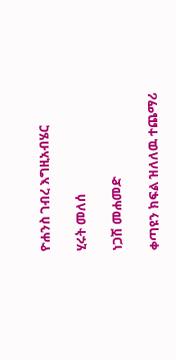ዮሐንስ ገብረ እግዚአብሄር

ሂሩት መለሰ

ነጋሽ መሐመድ

ቀጣዩን ክፍል ዝለለዉ ተጨማሪ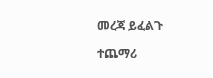መረጃ ይፈልጉ

ተጨማሪ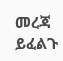መረጃ ይፈልጉ